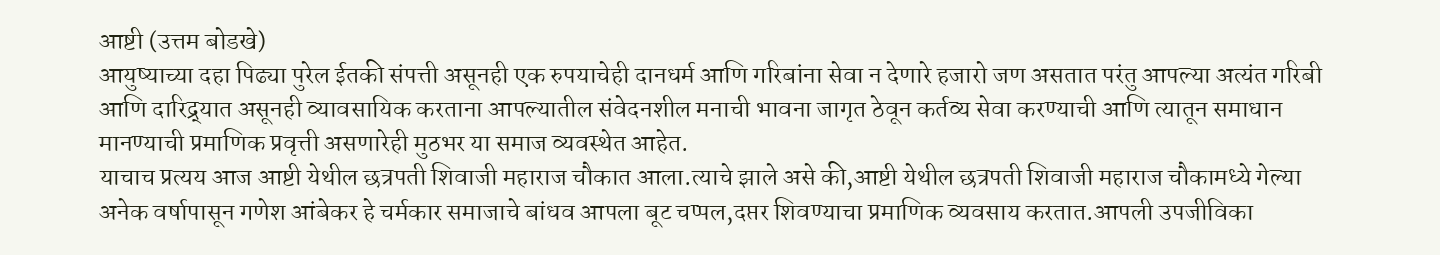आष्टी (उत्तम बोडखे)
आयुष्याच्या दहा पिढ्या पुरेल ईतकी संपत्ती असूनही एक रुपयाचेही दानधर्म आणि गरिबांना सेवा न देणारे हजारो जण असतात परंतु आपल्या अत्यंत गरिबी आणि दारिद्र्यात असूनही व्यावसायिक करताना आपल्यातील संवेदनशील मनाची भावना जागृत ठेवून कर्तव्य सेवा करण्याची आणि त्यातून समाधान मानण्याची प्रमाणिक प्रवृत्ती असणारेही मुठभर या समाज व्यवस्थेत आहेत.
याचाच प्रत्यय आज आष्टी येथील छत्रपती शिवाजी महाराज चौकात आला.त्याचे झाले असे की,आष्टी येथील छत्रपती शिवाजी महाराज चौकामध्ये गेल्या अनेक वर्षापासून गणेश आंबेकर हे चर्मकार समाजाचे बांधव आपला बूट चप्पल,दप्तर शिवण्याचा प्रमाणिक व्यवसाय करतात.आपली उपजीविका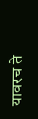यावरच ते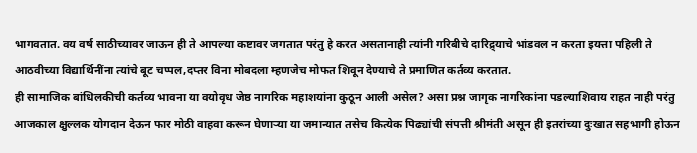भागवतात. वय वर्ष साठीच्यावर जाऊन ही ते आपल्या कष्टावर जगतात परंतु हे करत असतानाही त्यांनी गरिबीचे दारिद्र्याचे भांडवल न करता इयत्ता पहिली ते आठवीच्या विद्यार्थिनींना त्यांचे बूट चप्पल,दप्तर विना मोबदला म्हणजेच मोफत शिवून देण्याचे ते प्रमाणित कर्तव्य करतात.
ही सामाजिक बांधिलकीची कर्तव्य भावना या वयोवृध जेष्ठ नागरिक महाशयांना कुठून आली असेल? असा प्रश्न जागृक नागरिकांना पडल्याशिवाय राहत नाही परंतु आजकाल क्षुल्लक योगदान देऊन फार मोठी वाहवा करून घेणाऱ्या या जमान्यात तसेच कित्येक पिढ्यांची संपत्ती श्रीमंती असून ही इतरांच्या दुःखात सहभागी होऊन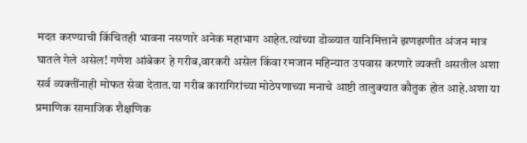मदत करण्याची किंचितही भावना नसणारे अनेक महाभाग आहेत.त्यांच्या डोळ्यात यानिमित्ताने झणझणीत अंजन मात्र घातले गेले असेल! गणेश आंबेकर हे गरीब,वारकरी असेल किंवा रमजान महिन्यात उपवास करणारे व्यक्ती असतील अशा सर्व व्यक्तींनाही मोफत सेवा देतात.या गरीब कारागिरांच्या मोठेपणाच्या मनाचे आष्टी तालुक्यात कौतुक होत आहे.अशा या प्रमाणिक सामाजिक शैक्षणिक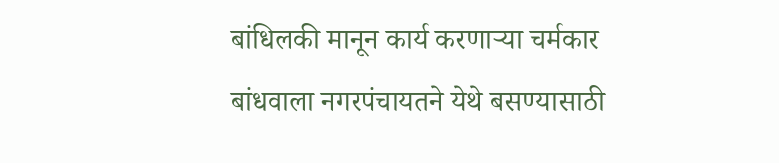बांधिलकी मानून कार्य करणाऱ्या चर्मकार बांधवाला नगरपंचायतने येथे बसण्यासाठी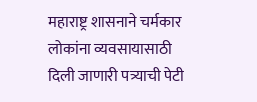महाराष्ट्र शासनाने चर्मकार लोकांना व्यवसायासाठी दिली जाणारी पत्र्याची पेटी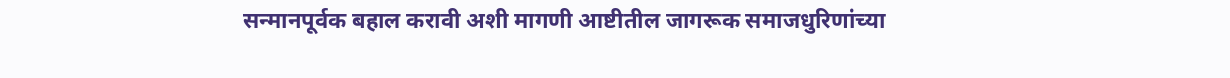सन्मानपूर्वक बहाल करावी अशी मागणी आष्टीतील जागरूक समाजधुरिणांच्या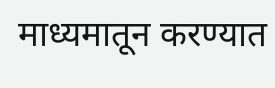माध्यमातून करण्यात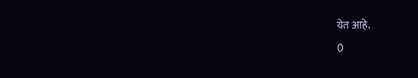येत आहे.
0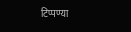टिप्पण्या